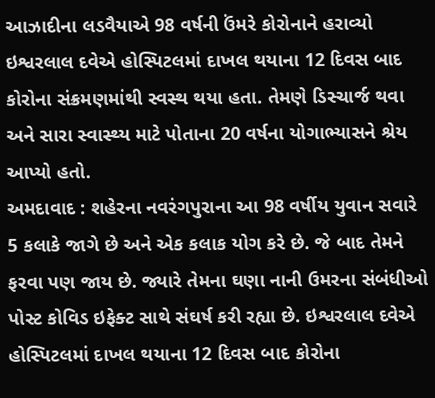આઝાદીના લડવૈયાએ 98 વર્ષની ઉંમરે કોરોનાને હરાવ્યો
ઇશ્વરલાલ દવેએ હોસ્પિટલમાં દાખલ થયાના 12 દિવસ બાદ કોરોના સંક્રમણમાંથી સ્વસ્થ થયા હતા. તેમણે ડિસ્ચાર્જ થવા અને સારા સ્વાસ્થ્ય માટે પોતાના 20 વર્ષના યોગાભ્યાસને શ્રેય આપ્યો હતો.
અમદાવાદ : શહેરના નવરંગપુરાના આ 98 વર્ષીય યુવાન સવારે 5 કલાકે જાગે છે અને એક કલાક યોગ કરે છે. જે બાદ તેમને ફરવા પણ જાય છે. જ્યારે તેમના ઘણા નાની ઉમરના સંબંધીઓ પોસ્ટ કોવિડ ઇફેક્ટ સાથે સંઘર્ષ કરી રહ્યા છે. ઇશ્વરલાલ દવેએ હોસ્પિટલમાં દાખલ થયાના 12 દિવસ બાદ કોરોના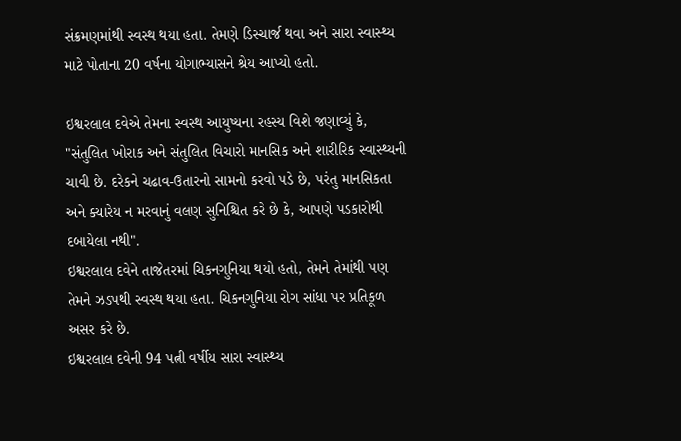સંક્રમણમાંથી સ્વસ્થ થયા હતા. તેમણે ડિસ્ચાર્જ થવા અને સારા સ્વાસ્થ્ય માટે પોતાના 20 વર્ષના યોગાભ્યાસને શ્રેય આપ્યો હતો.

ઇશ્વરલાલ દવેએ તેમના સ્વસ્થ આયુષ્યના રહસ્ય વિશે જણાવ્યું કે, "સંતુલિત ખોરાક અને સંતુલિત વિચારો માનસિક અને શારીરિક સ્વાસ્થ્યની ચાવી છે. દરેકને ચઢાવ-ઉતારનો સામનો કરવો પડે છે, પરંતુ માનસિકતા અને ક્યારેય ન મરવાનું વલણ સુનિશ્ચિત કરે છે કે, આપણે પડકારોથી દબાયેલા નથી".
ઇશ્વરલાલ દવેને તાજેતરમાં ચિકનગુનિયા થયો હતો, તેમને તેમાંથી પણ તેમને ઝડપથી સ્વસ્થ થયા હતા. ચિકનગુનિયા રોગ સાંધા પર પ્રતિકૂળ અસર કરે છે.
ઇશ્વરલાલ દવેની 94 પત્ની વર્ષીય સારા સ્વાસ્થ્ય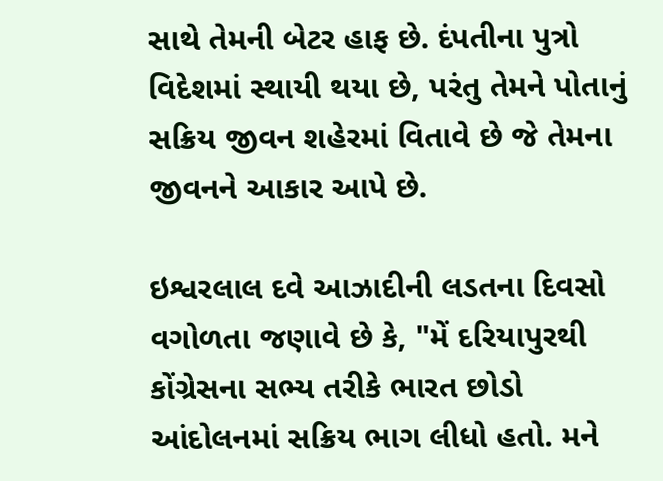સાથે તેમની બેટર હાફ છે. દંપતીના પુત્રો વિદેશમાં સ્થાયી થયા છે, પરંતુ તેમને પોતાનું સક્રિય જીવન શહેરમાં વિતાવે છે જે તેમના જીવનને આકાર આપે છે.

ઇશ્વરલાલ દવે આઝાદીની લડતના દિવસો વગોળતા જણાવે છે કે, "મેં દરિયાપુરથી કોંગ્રેસના સભ્ય તરીકે ભારત છોડો આંદોલનમાં સક્રિય ભાગ લીધો હતો. મને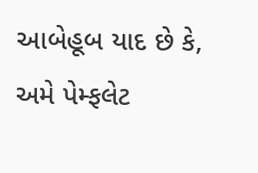આબેહૂબ યાદ છે કે, અમે પેમ્ફલેટ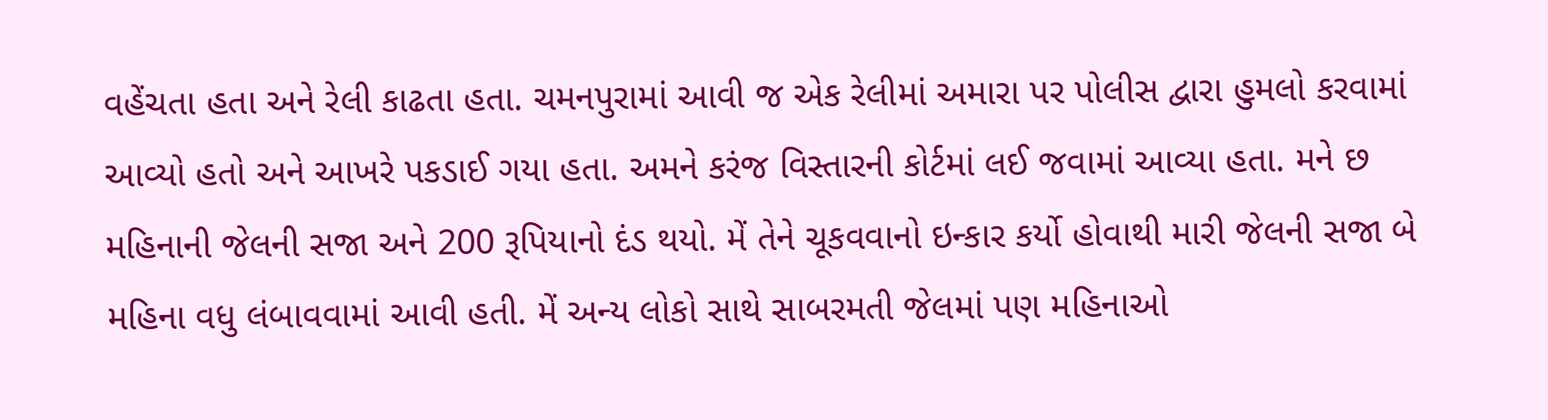વહેંચતા હતા અને રેલી કાઢતા હતા. ચમનપુરામાં આવી જ એક રેલીમાં અમારા પર પોલીસ દ્વારા હુમલો કરવામાં આવ્યો હતો અને આખરે પકડાઈ ગયા હતા. અમને કરંજ વિસ્તારની કોર્ટમાં લઈ જવામાં આવ્યા હતા. મને છ મહિનાની જેલની સજા અને 200 રૂપિયાનો દંડ થયો. મેં તેને ચૂકવવાનો ઇન્કાર કર્યો હોવાથી મારી જેલની સજા બે મહિના વધુ લંબાવવામાં આવી હતી. મેં અન્ય લોકો સાથે સાબરમતી જેલમાં પણ મહિનાઓ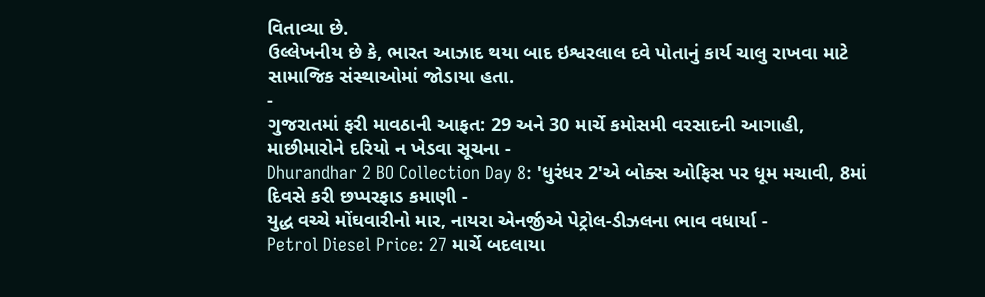વિતાવ્યા છે.
ઉલ્લેખનીય છે કે, ભારત આઝાદ થયા બાદ ઇશ્વરલાલ દવે પોતાનું કાર્ય ચાલુ રાખવા માટે સામાજિક સંસ્થાઓમાં જોડાયા હતા.
-
ગુજરાતમાં ફરી માવઠાની આફત: 29 અને 30 માર્ચે કમોસમી વરસાદની આગાહી, માછીમારોને દરિયો ન ખેડવા સૂચના -
Dhurandhar 2 BO Collection Day 8: 'ધુરંધર 2'એ બોક્સ ઓફિસ પર ધૂમ મચાવી, 8માં દિવસે કરી છપ્પરફાડ કમાણી -
યુદ્ધ વચ્ચે મોંઘવારીનો માર, નાયરા એનર્જીએ પેટ્રોલ-ડીઝલના ભાવ વધાર્યા -
Petrol Diesel Price: 27 માર્ચે બદલાયા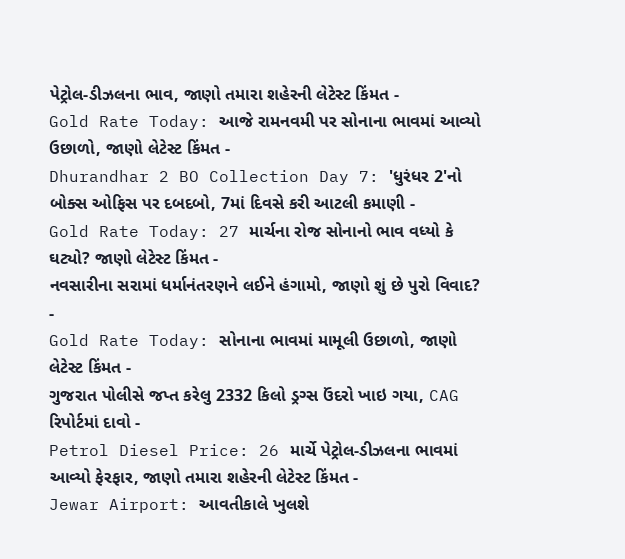પેટ્રોલ-ડીઝલના ભાવ, જાણો તમારા શહેરની લેટેસ્ટ કિંમત -
Gold Rate Today: આજે રામનવમી પર સોનાના ભાવમાં આવ્યો ઉછાળો, જાણો લેટેસ્ટ કિંમત -
Dhurandhar 2 BO Collection Day 7: 'ધુરંધર 2'નો બોક્સ ઓફિસ પર દબદબો, 7માં દિવસે કરી આટલી કમાણી -
Gold Rate Today: 27 માર્ચના રોજ સોનાનો ભાવ વધ્યો કે ઘટ્યો? જાણો લેટેસ્ટ કિંમત -
નવસારીના સરામાં ધર્માનંતરણને લઈને હંગામો, જાણો શું છે પુરો વિવાદ? -
Gold Rate Today: સોનાના ભાવમાં મામૂલી ઉછાળો, જાણો લેટેસ્ટ કિંમત -
ગુજરાત પોલીસે જપ્ત કરેલુ 2332 કિલો ડ્રગ્સ ઉંદરો ખાઇ ગયા, CAG રિપોર્ટમાં દાવો -
Petrol Diesel Price: 26 માર્ચે પેટ્રોલ-ડીઝલના ભાવમાં આવ્યો ફેરફાર, જાણો તમારા શહેરની લેટેસ્ટ કિંમત -
Jewar Airport: આવતીકાલે ખુલશે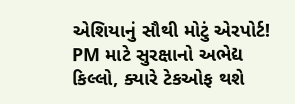એશિયાનું સૌથી મોટું એરપોર્ટ! PM માટે સુરક્ષાનો અભેદ્ય કિલ્લો, ક્યારે ટેકઓફ થશે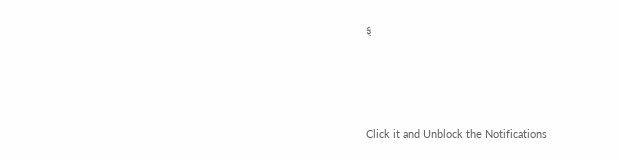ફ







Click it and Unblock the Notifications